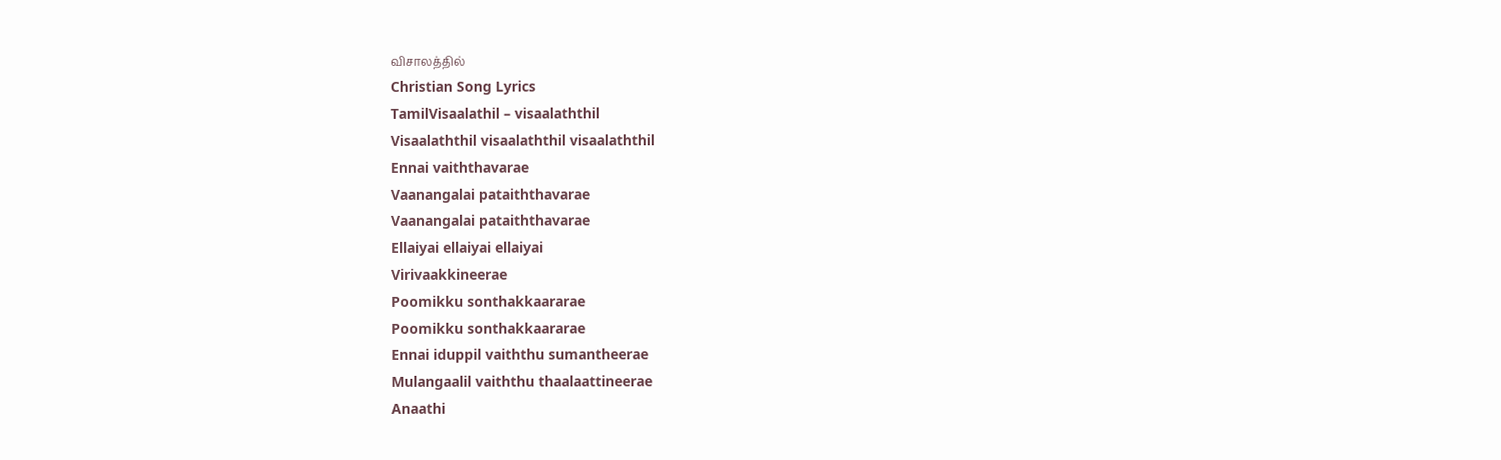விசாலத்தில்
Christian Song Lyrics
TamilVisaalathil – visaalaththil
Visaalaththil visaalaththil visaalaththil
Ennai vaiththavarae
Vaanangalai pataiththavarae
Vaanangalai pataiththavarae
Ellaiyai ellaiyai ellaiyai
Virivaakkineerae
Poomikku sonthakkaararae
Poomikku sonthakkaararae
Ennai iduppil vaiththu sumantheerae
Mulangaalil vaiththu thaalaattineerae
Anaathi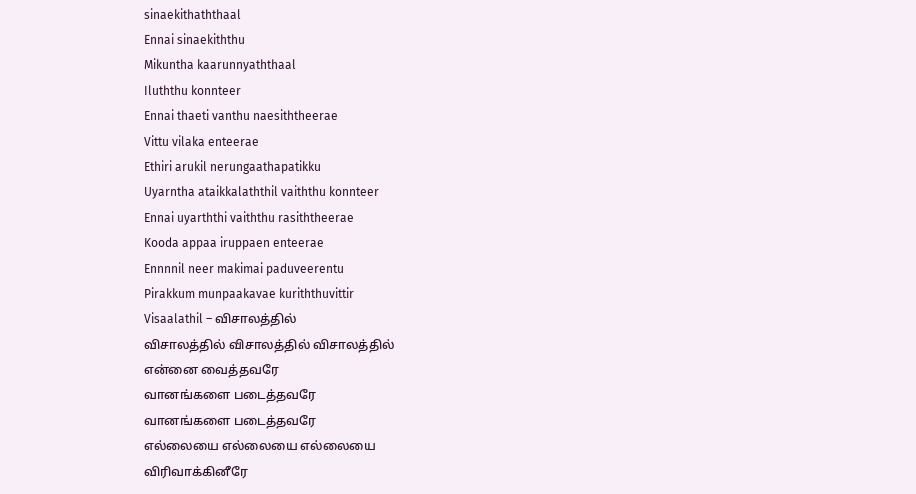sinaekithaththaal
Ennai sinaekiththu
Mikuntha kaarunnyaththaal
Iluththu konnteer
Ennai thaeti vanthu naesiththeerae
Vittu vilaka enteerae
Ethiri arukil nerungaathapatikku
Uyarntha ataikkalaththil vaiththu konnteer
Ennai uyarththi vaiththu rasiththeerae
Kooda appaa iruppaen enteerae
Ennnnil neer makimai paduveerentu
Pirakkum munpaakavae kuriththuvittir
Visaalathil – விசாலத்தில்
விசாலத்தில் விசாலத்தில் விசாலத்தில்
என்னை வைத்தவரே
வானங்களை படைத்தவரே
வானங்களை படைத்தவரே
எல்லையை எல்லையை எல்லையை
விரிவாக்கினீரே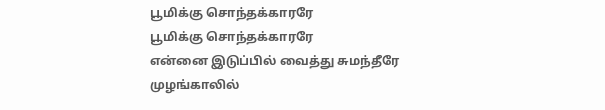பூமிக்கு சொந்தக்காரரே
பூமிக்கு சொந்தக்காரரே
என்னை இடுப்பில் வைத்து சுமந்தீரே
முழங்காலில்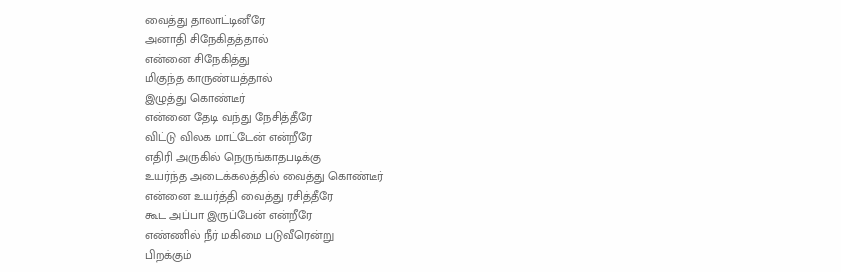வைத்து தாலாட்டினீரே
அனாதி சிநேகிதத்தால்
என்னை சிநேகித்து
மிகுந்த காருண்யத்தால்
இழுத்து கொண்டீர்
என்னை தேடி வந்து நேசித்தீரே
விட்டு விலக மாட்டேன் என்றீரே
எதிரி அருகில் நெருங்காதபடிக்கு
உயர்ந்த அடைக்கலத்தில் வைத்து கொண்டீர்
என்னை உயர்த்தி வைத்து ரசித்தீரே
கூட அப்பா இருப்பேன் என்றீரே
எண்ணில் நீர் மகிமை படுவீரென்று
பிறக்கும்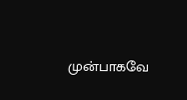முன்பாகவே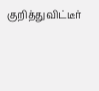குறித்துவிட்டீர்